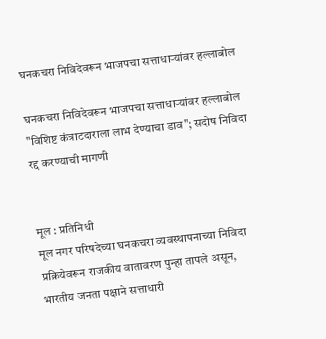घनकचरा निविदेवरून भाजपचा सत्ताधाऱ्यांवर हल्लाबोल

घनकचरा निविदेवरून भाजपचा सत्ताधाऱ्यांवर हल्लाबोल
"विशिष्ट कंत्राटदाराला लाभ देण्याचा डाव"; सदोष निविदा रद्द करण्याची मागणी


मूल : प्रतिनिधी
मूल नगर परिषदेच्या घनकचरा व्यवस्थापनाच्या निविदा प्रक्रियेवरून राजकीय वातावरण पुन्हा तापले असून, भारतीय जनता पक्षाने सत्ताधारी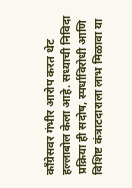काँग्रेसवर गंभीर आरोप करत थेट हल्लाबोल केला आहे. सध्याची निविदा प्रक्रिया ही सदोष, स्पर्धाविरोधी आणि विशिष्ट कंत्राटदाराला लाभ मिळावा या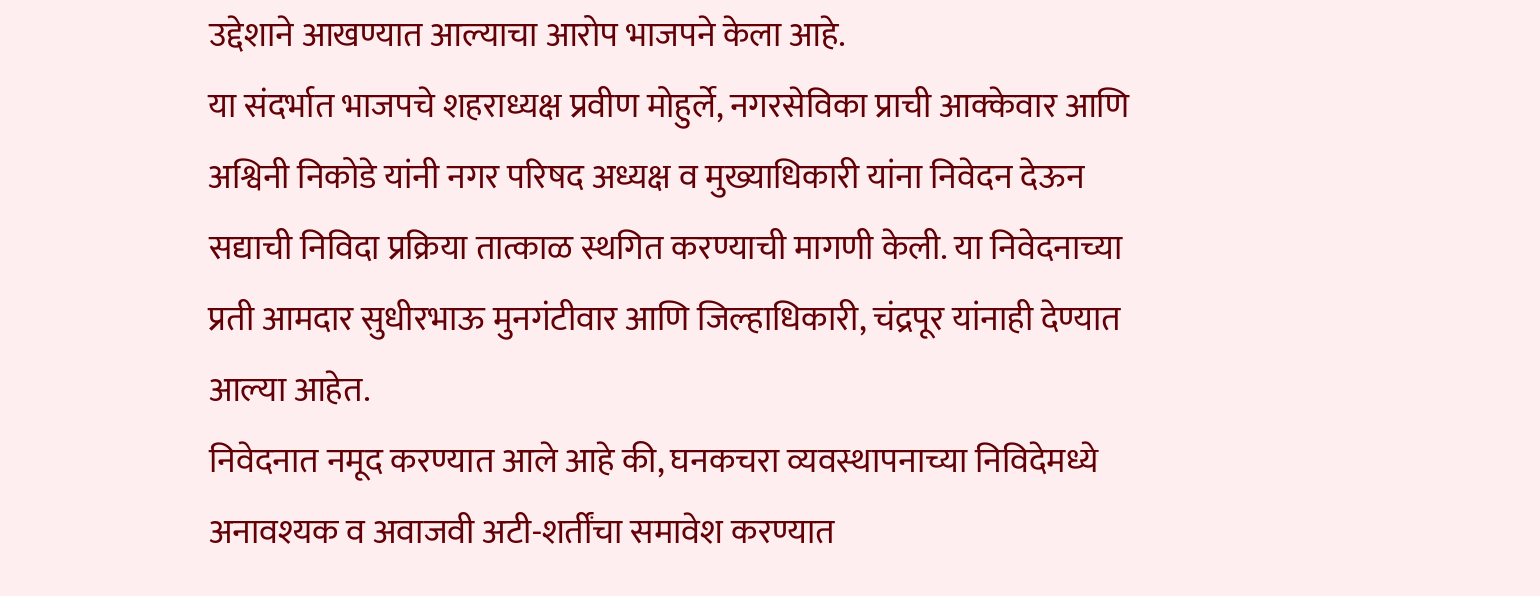उद्देशाने आखण्यात आल्याचा आरोप भाजपने केला आहे.
या संदर्भात भाजपचे शहराध्यक्ष प्रवीण मोहुर्ले, नगरसेविका प्राची आक्केवार आणि अश्विनी निकोडे यांनी नगर परिषद अध्यक्ष व मुख्याधिकारी यांना निवेदन देऊन सद्याची निविदा प्रक्रिया तात्काळ स्थगित करण्याची मागणी केली. या निवेदनाच्या प्रती आमदार सुधीरभाऊ मुनगंटीवार आणि जिल्हाधिकारी, चंद्रपूर यांनाही देण्यात आल्या आहेत.
निवेदनात नमूद करण्यात आले आहे की, घनकचरा व्यवस्थापनाच्या निविदेमध्ये अनावश्यक व अवाजवी अटी-शर्तींचा समावेश करण्यात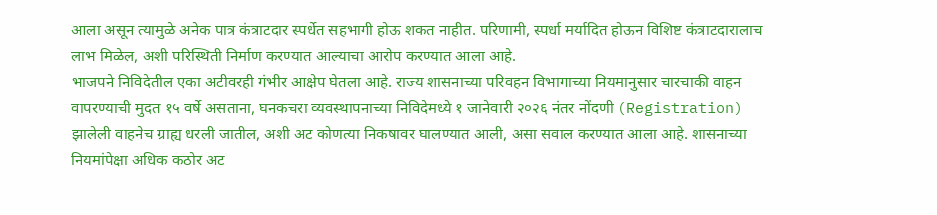आला असून त्यामुळे अनेक पात्र कंत्राटदार स्पर्धेत सहभागी होऊ शकत नाहीत. परिणामी, स्पर्धा मर्यादित होऊन विशिष्ट कंत्राटदारालाच लाभ मिळेल, अशी परिस्थिती निर्माण करण्यात आल्याचा आरोप करण्यात आला आहे.
भाजपने निविदेतील एका अटीवरही गंभीर आक्षेप घेतला आहे. राज्य शासनाच्या परिवहन विभागाच्या नियमानुसार चारचाकी वाहन वापरण्याची मुदत १५ वर्षे असताना, घनकचरा व्यवस्थापनाच्या निविदेमध्ये १ जानेवारी २०२६ नंतर नोंदणी (Registration) झालेली वाहनेच ग्राह्य धरली जातील, अशी अट कोणत्या निकषावर घालण्यात आली, असा सवाल करण्यात आला आहे. शासनाच्या नियमांपेक्षा अधिक कठोर अट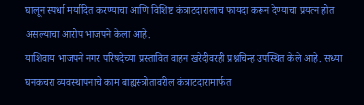घालून स्पर्धा मर्यादित करण्याचा आणि विशिष्ट कंत्राटदारालाच फायदा करून देण्याचा प्रयत्न होत असल्याचा आरोप भाजपने केला आहे.
याशिवाय भाजपने नगर परिषदेच्या प्रस्तावित वाहन खरेदीवरही प्रश्नचिन्ह उपस्थित केले आहे. सध्या घनकचरा व्यवस्थापनाचे काम बाह्यस्त्रोतावरील कंत्राटदारामार्फत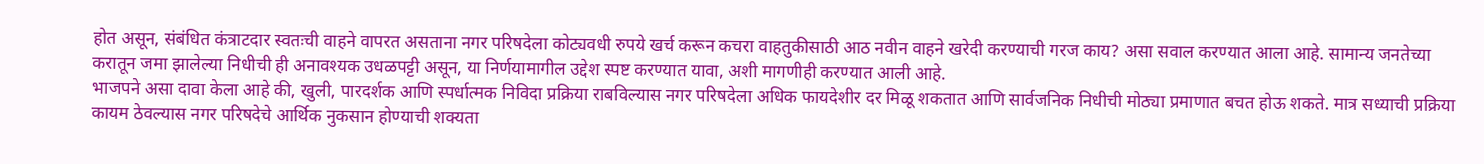होत असून, संबंधित कंत्राटदार स्वतःची वाहने वापरत असताना नगर परिषदेला कोट्यवधी रुपये खर्च करून कचरा वाहतुकीसाठी आठ नवीन वाहने खरेदी करण्याची गरज काय? असा सवाल करण्यात आला आहे. सामान्य जनतेच्या करातून जमा झालेल्या निधीची ही अनावश्यक उधळपट्टी असून, या निर्णयामागील उद्देश स्पष्ट करण्यात यावा, अशी मागणीही करण्यात आली आहे.
भाजपने असा दावा केला आहे की, खुली, पारदर्शक आणि स्पर्धात्मक निविदा प्रक्रिया राबविल्यास नगर परिषदेला अधिक फायदेशीर दर मिळू शकतात आणि सार्वजनिक निधीची मोठ्या प्रमाणात बचत होऊ शकते. मात्र सध्याची प्रक्रिया कायम ठेवल्यास नगर परिषदेचे आर्थिक नुकसान होण्याची शक्यता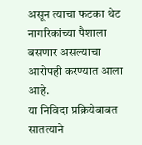असून त्याचा फटका थेट नागरिकांच्या पैशाला बसणार असल्याचा आरोपही करण्यात आला आहे.
या निविदा प्रक्रियेबाबत सातत्याने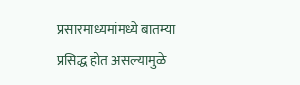प्रसारमाध्यमांमध्ये बातम्या प्रसिद्ध होत असल्यामुळे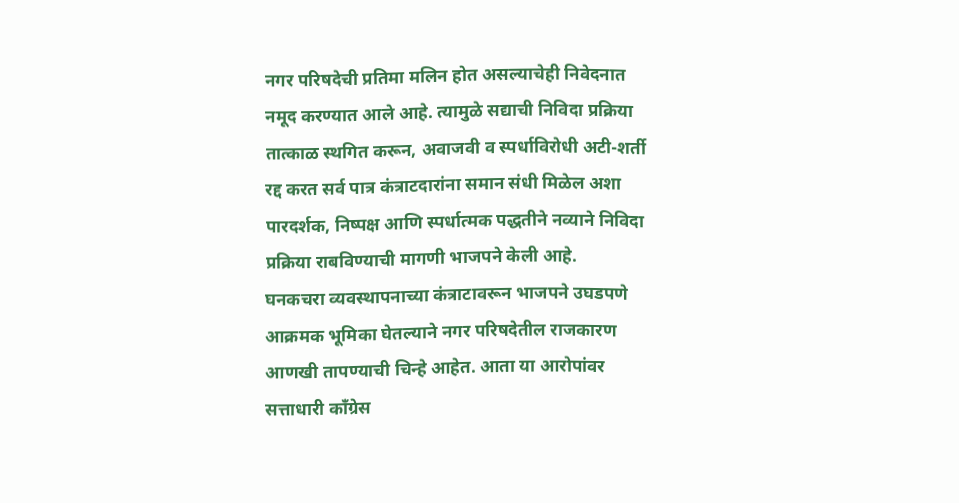नगर परिषदेची प्रतिमा मलिन होत असल्याचेही निवेदनात नमूद करण्यात आले आहे. त्यामुळे सद्याची निविदा प्रक्रिया तात्काळ स्थगित करून, अवाजवी व स्पर्धाविरोधी अटी-शर्ती रद्द करत सर्व पात्र कंत्राटदारांना समान संधी मिळेल अशा पारदर्शक, निष्पक्ष आणि स्पर्धात्मक पद्धतीने नव्याने निविदा प्रक्रिया राबविण्याची मागणी भाजपने केली आहे.
घनकचरा व्यवस्थापनाच्या कंत्राटावरून भाजपने उघडपणे आक्रमक भूमिका घेतल्याने नगर परिषदेतील राजकारण आणखी तापण्याची चिन्हे आहेत. आता या आरोपांवर सत्ताधारी काँग्रेस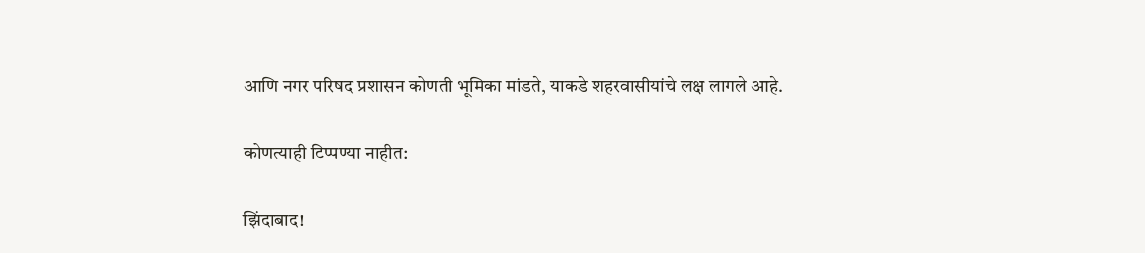आणि नगर परिषद प्रशासन कोणती भूमिका मांडते, याकडे शहरवासीयांचे लक्ष लागले आहे.

कोणत्याही टिप्पण्‍या नाहीत:

झिंदाबाद!